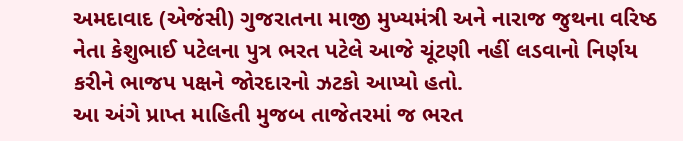અમદાવાદ (એજંસી) ગુજરાતના માજી મુખ્યમંત્રી અને નારાજ જુથના વરિષ્ઠ નેતા કેશુભાઈ પટેલના પુત્ર ભરત પટેલે આજે ચૂંટણી નહીં લડવાનો નિર્ણય કરીને ભાજપ પક્ષને જોરદારનો ઝટકો આપ્યો હતો.
આ અંગે પ્રાપ્ત માહિતી મુજબ તાજેતરમાં જ ભરત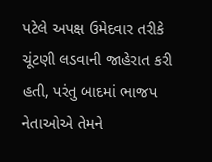પટેલે અપક્ષ ઉમેદવાર તરીકે ચૂંટણી લડવાની જાહેરાત કરી હતી, પરંતુ બાદમાં ભાજપ નેતાઓએ તેમને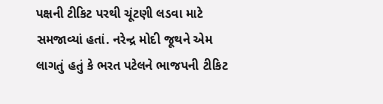પક્ષની ટીકિટ પરથી ચૂંટણી લડવા માટે સમજાવ્યાં હતાં. નરેન્દ્ર મોદી જૂથને એમ લાગતું હતું કે ભરત પટેલને ભાજપની ટીકિટ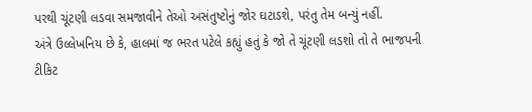પરથી ચૂંટણી લડવા સમજાવીને તેઓ અસંતુષ્ટોનું જોર ઘટાડશે, પરંતુ તેમ બન્યું નહીં.
અંત્રે ઉલ્લેખનિય છે કે, હાલમાં જ ભરત પટેલે કહ્યું હતું કે જો તે ચૂંટણી લડશો તો તે ભાજપની ટીકિટ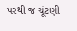પરથી જ ચૂંટણી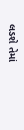લડશે તેમાં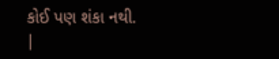કોઈ પણ શંકા નથી.
|